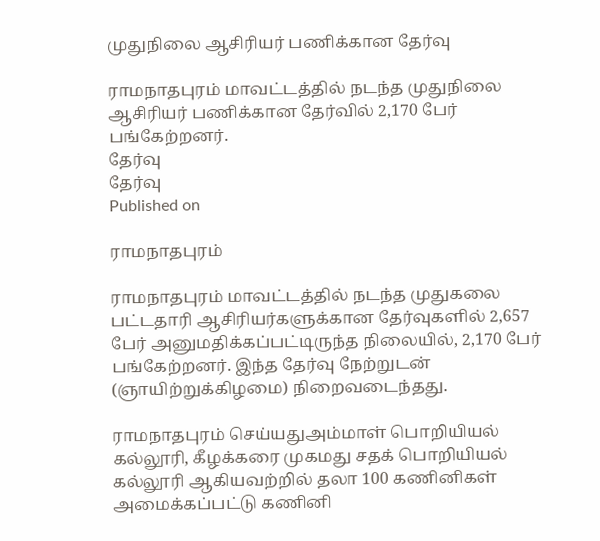முதுநிலை ஆசிரியர் பணிக்கான தேர்வு

ராமநாதபுரம் மாவட்டத்தில் நடந்த முதுநிலை ஆசிரியர் பணிக்கான தேர்வில் 2,170 பேர் பங்கேற்றனர்.
தேர்வு
தேர்வு
Published on

ராமநாதபுரம்

ராமநாதபுரம் மாவட்டத்தில் நடந்த முதுகலை பட்டதாரி ஆசிரியர்களுக்கான தேர்வுகளில் 2,657 பேர் அனுமதிக்கப்பட்டிருந்த நிலையில், 2,170 பேர் பங்கேற்றனர். இந்த தேர்வு நேற்றுடன் (ஞாயிற்றுக்கிழமை) நிறைவடைந்தது.

ராமநாதபுரம் செய்யதுஅம்மாள் பொறியியல் கல்லூரி, கீழக்கரை முகமது சதக் பொறியியல் கல்லூரி ஆகியவற்றில் தலா 100 கணினிகள் அமைக்கப்பட்டு கணினி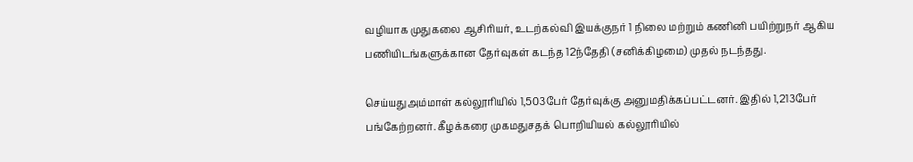வழியாக முதுகலை ஆசிரியர், உடற்கல்வி இயக்குநர் 1 நிலை மற்றும் கணினி பயிற்றுநர் ஆகிய பணியிடங்களுக்கான தேர்வுகள் கடந்த 12ந்தேதி (சனிக்கிழமை) முதல் நடந்தது.

செய்யதுஅம்மாள் கல்லூரியில் 1,503பேர் தேர்வுக்கு அனுமதிக்கப்பட்டனர். இதில் 1,213பேர் பங்கேற்றனர். கீழக்கரை முகமதுசதக் பொறியியல் கல்லூரியில்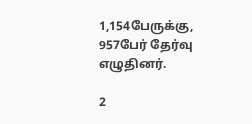1,154பேருக்கு, 957பேர் தேர்வு எழுதினர்.

2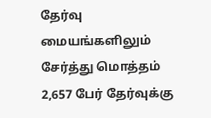தேர்வு மையங்களிலும் சேர்த்து மொத்தம் 2,657 பேர் தேர்வுக்கு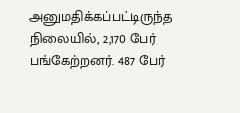அனுமதிக்கப்பட்டிருந்த நிலையில், 2,170 பேர் பங்கேற்றனர். 487 பேர்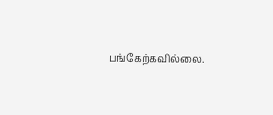பங்கேற்கவில்லை.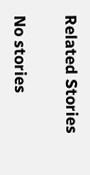Related Stories

No stories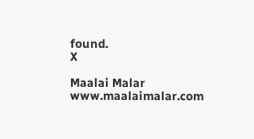found.
X

Maalai Malar
www.maalaimalar.com